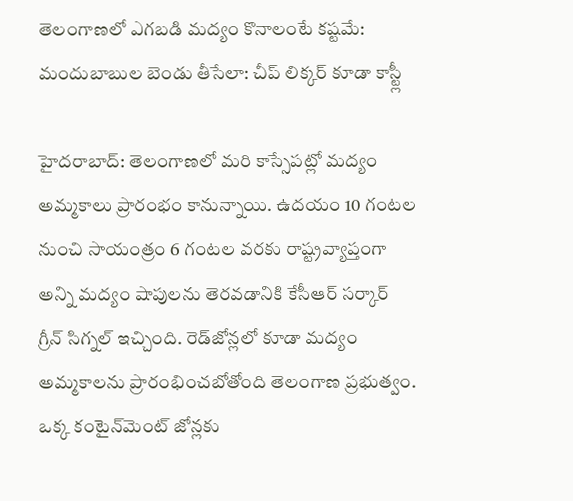తెలంగాణలో ఎగబడి మద్యం కొనాలంటే కష్టమే: మందుబాబుల బెండు తీసేలా: చీప్ లిక్కర్ కూడా కాస్ట్లీ

హైదరాబాద్: తెలంగాణలో మరి కాస్సేపట్లో మద్యం అమ్మకాలు ప్రారంభం కానున్నాయి. ఉదయం 10 గంటల నుంచి సాయంత్రం 6 గంటల వరకు రాష్ట్రవ్యాప్తంగా అన్ని మద్యం షాపులను తెరవడానికి కేసీఆర్ సర్కార్ గ్రీన్ సిగ్నల్ ఇచ్చింది. రెడ్‌జోన్లలో కూడా మద్యం అమ్మకాలను ప్రారంభించబోతోంది తెలంగాణ ప్రభుత్వం. ఒక్క కంటైన్‌మెంట్ జోన్లకు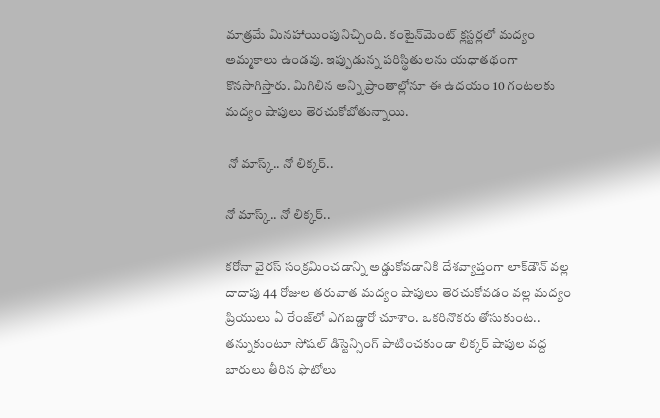మాత్రమే మినహాయింపునిచ్చింది. కంటైన్‌మెంట్ క్లస్టర్లలో మద్యం అమ్మకాలు ఉండవు. ఇప్పుడున్న పరిస్థితులను యధాతథంగా కొనసాగిస్తారు. మిగిలిన అన్ని ప్రాంతాల్లోనూ ఈ ఉదయం 10 గంటలకు మద్యం షాపులు తెరచుకోబోతున్నాయి.

 నో మాస్క్.. నో లిక్కర్..

నో మాస్క్.. నో లిక్కర్..

కరోనా వైరస్ సంక్రమించడాన్ని అడ్డుకోవడానికి దేశవ్యాప్తంగా లాక్‌డౌన్ వల్ల దాదాపు 44 రోజుల తరువాత మద్యం షాపులు తెరచుకోవడం వల్ల మద్యం ప్రియులు ఏ రేంజ్‌లో ఎగబడ్డారో చూశాం. ఒకరినొకరు తోసుకుంట.. తన్నుకుంటూ సోషల్ డిస్టెన్సింగ్ పాటించకుండా లిక్కర్ షాపుల వద్ద బారులు తీరిన ఫొటోలు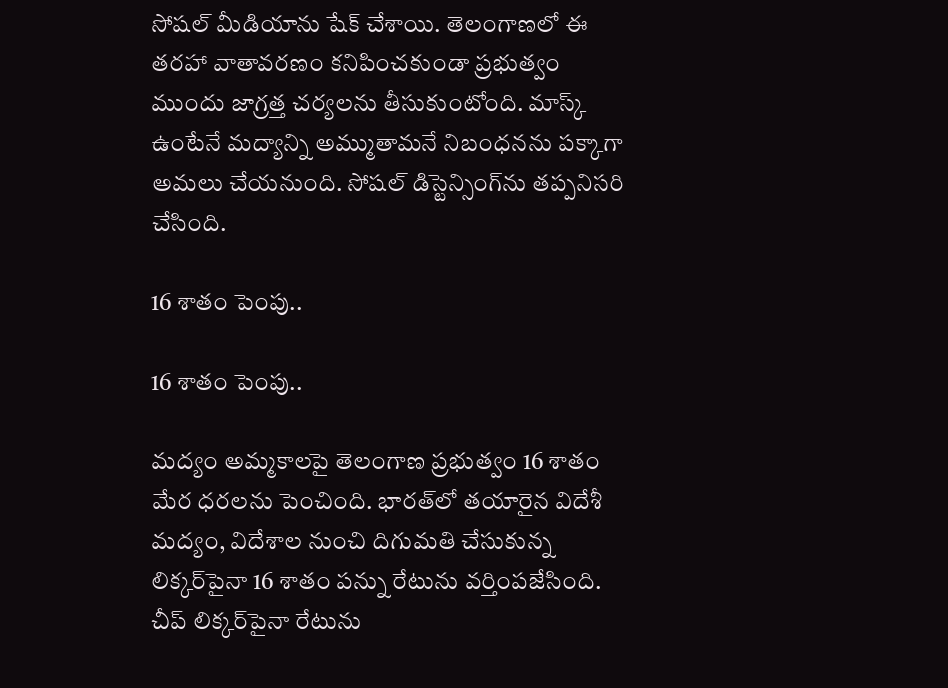సోషల్ మీడియాను షేక్ చేశాయి. తెలంగాణలో ఈ తరహా వాతావరణం కనిపించకుండా ప్రభుత్వం ముందు జాగ్రత్త చర్యలను తీసుకుంటోంది. మాస్క్ ఉంటేనే మద్యాన్ని అమ్ముతామనే నిబంధనను పక్కాగా అమలు చేయనుంది. సోషల్ డిస్టెన్సింగ్‌ను తప్పనిసరి చేసింది.

16 శాతం పెంపు..

16 శాతం పెంపు..

మద్యం అమ్మకాలపై తెలంగాణ ప్రభుత్వం 16 శాతం మేర ధరలను పెంచింది. భారత్‌లో తయారైన విదేశీ మద్యం, విదేశాల నుంచి దిగుమతి చేసుకున్న లిక్కర్‌పైనా 16 శాతం పన్ను రేటును వర్తింపజేసింది. చీప్ లిక్కర్‌పైనా రేటును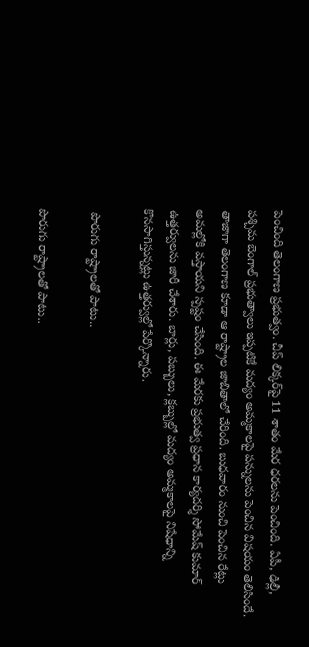పెంచింది తెలంగాణ ప్రభుత్వం. చీప్ లిక్కర్‌పై 11 శాతం మేర ధరలను పెంచింది. ఏపీ, ఢిల్లీ, పశ్చిమ బెంగాల్ ప్రభుత్వాలు ఇప్పటికే మద్యం అమ్మకాలపై పన్నులను పెంచిన విషయం తెలిసిందే. తాజాగా తెలంగాణ కూడా ఆ రాష్ట్రాల జాబితాలో చేరింది. బుధవారం నుంచి పెంచిన రేట్లు అమల్లోకి వస్తాయని స్పష్టం చేసింది. ఈ మేరకు ప్రభుత్వ ప్రధాన కార్యదర్శి సోమేష్ కుమార్ ఉత్తర్వులను జారీ చేశారు. బార్లు, పబ్బులు, క్లబ్బుల్లో మద్యం అమ్మకాలపై నిషేధాన్ని కొనసాగిస్తున్నట్లు ఉత్తర్వుల్లో పేర్కొన్నారు.

 పొరుగు రాష్ట్రాలతో పాటు..

పొరుగు రాష్ట్రాలతో పాటు..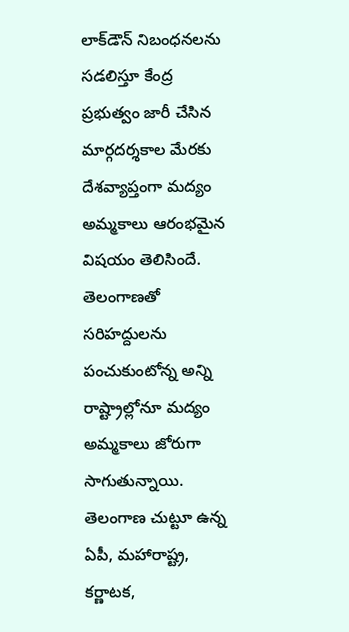లాక్‌డౌన్ నిబంధనలను సడలిస్తూ కేంద్ర ప్రభుత్వం జారీ చేసిన మార్గదర్శకాల మేరకు దేశవ్యాప్తంగా మద్యం అమ్మకాలు ఆరంభమైన విషయం తెలిసిందే. తెలంగాణతో సరిహద్దులను పంచుకుంటోన్న అన్ని రాష్ట్రాల్లోనూ మద్యం అమ్మకాలు జోరుగా సాగుతున్నాయి. తెలంగాణ చుట్టూ ఉన్న ఏపీ, మహారాష్ట్ర, కర్ణాటక,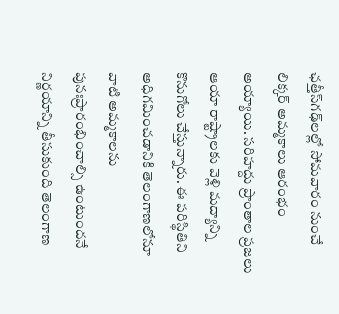ఛత్తీస్‌గఢ్‌‌లల్లో సోమవారం నుంచే లిక్కర్ అమ్మకాలు ఆరంభం అయ్యాయి. సరిహద్దు ప్రాంతాల ప్రజలు ఆయా రాష్ట్రాలకు వెళ్లి మద్యాన్ని కొనుగోలు చేస్తున్నారు. ఈ పరిస్థితిని అధిగమించడానికి తెలంగాణలోనూ వాటి అమ్మకాలను పునఃప్రారంభించాల్సి ఉంటుందనే నిర్ణయాన్ని తీసుకుంది తెలంగాణ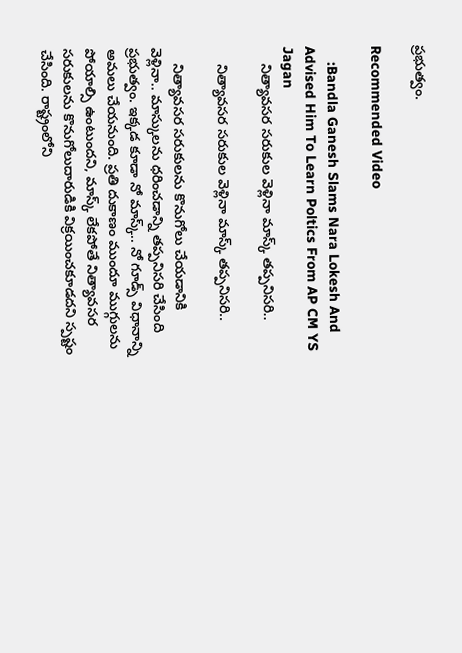ప్రభుత్వం.

Recommended Video

    :Bandla Ganesh Slams Nara Lokesh And Advised Him To Learn Poltics From AP CM YS Jagan
    నిత్యావసర సరుకుల వెళ్లినా మాస్క్ తప్పనిసరి..

    నిత్యావసర సరుకుల వెళ్లినా మాస్క్ తప్పనిసరి..

    నిత్యావసర సరుకులను కొనుగోలు చేయడానికి వెళ్లినా.. మాస్కులను ధరించడాన్ని తప్పనిసరి చేసింది ప్రభుత్వం. ఇక్కడ కూడా నో మాస్క్.. నో గూడ్స్ విధానాన్ని అమలు చేయనుంది. ప్రతి దుకాణం ముందూ ముగ్గులను పోయాల్సి ఉంటుందని, మాస్క్ లేకపోతే నిత్యావసర సరుకులను కొనుగోలుదారుడికి విక్రయించకూడదని స్పష్టం చేసింది. రాష్ట్రంలోని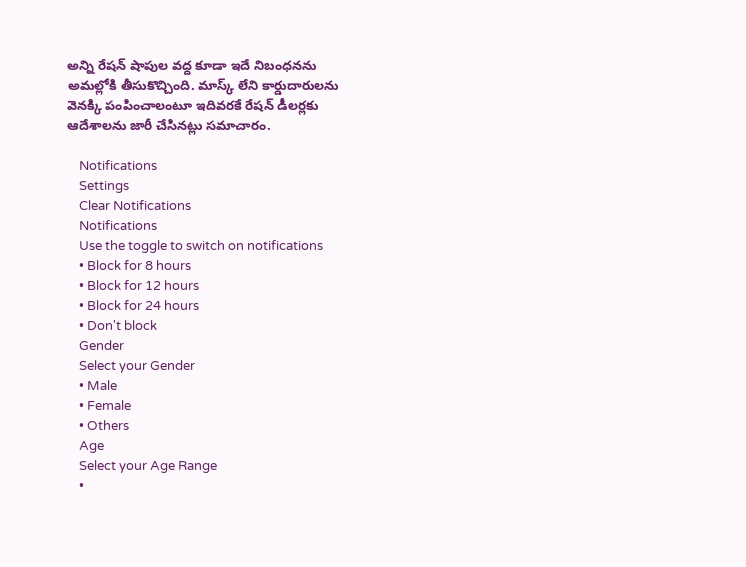అన్ని రేషన్ షాపుల వద్ద కూడా ఇదే నిబంధనను అమల్లోకి తీసుకొచ్చింది. మాస్క్ లేని కార్డుదారులను వెనక్కి పంపించాలంటూ ఇదివరకే రేషన్ డీలర్లకు ఆదేశాలను జారీ చేసినట్లు సమాచారం.

    Notifications
    Settings
    Clear Notifications
    Notifications
    Use the toggle to switch on notifications
    • Block for 8 hours
    • Block for 12 hours
    • Block for 24 hours
    • Don't block
    Gender
    Select your Gender
    • Male
    • Female
    • Others
    Age
    Select your Age Range
    •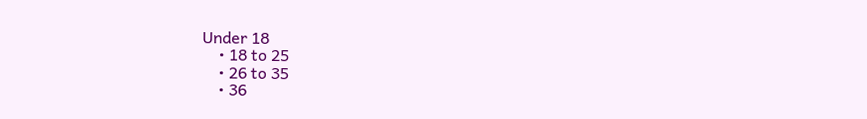Under 18
    • 18 to 25
    • 26 to 35
    • 36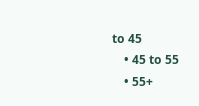to 45
    • 45 to 55
    • 55+